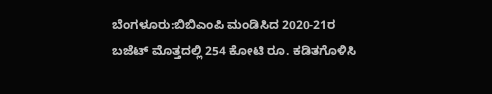ಬೆಂಗಳೂರು:ಬಿಬಿಎಂಪಿ ಮಂಡಿಸಿದ 2020-21ರ ಬಜೆಟ್ ಮೊತ್ತದಲ್ಲಿ 254 ಕೋಟಿ ರೂ. ಕಡಿತಗೊಳಿಸಿ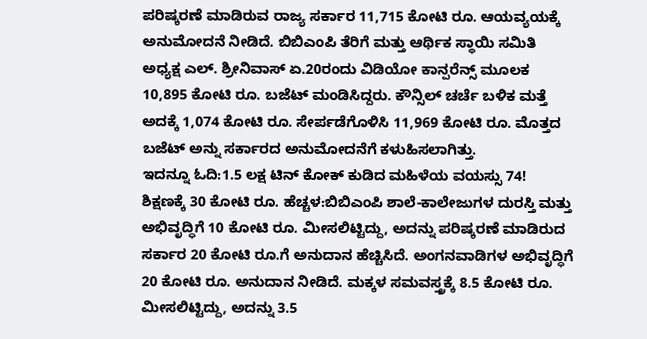ಪರಿಷ್ಕರಣೆ ಮಾಡಿರುವ ರಾಜ್ಯ ಸರ್ಕಾರ 11,715 ಕೋಟಿ ರೂ. ಆಯವ್ಯಯಕ್ಕೆ ಅನುಮೋದನೆ ನೀಡಿದೆ. ಬಿಬಿಎಂಪಿ ತೆರಿಗೆ ಮತ್ತು ಆರ್ಥಿಕ ಸ್ಥಾಯಿ ಸಮಿತಿ ಅಧ್ಯಕ್ಷ ಎಲ್. ಶ್ರೀನಿವಾಸ್ ಏ.20ರಂದು ವಿಡಿಯೋ ಕಾನ್ಪರೆನ್ಸ್ ಮೂಲಕ 10,895 ಕೋಟಿ ರೂ. ಬಜೆಟ್ ಮಂಡಿಸಿದ್ದರು. ಕೌನ್ಸಿಲ್ ಚರ್ಚೆ ಬಳಿಕ ಮತ್ತೆ ಅದಕ್ಕೆ 1,074 ಕೋಟಿ ರೂ. ಸೇರ್ಪಡೆಗೊಳಿಸಿ 11,969 ಕೋಟಿ ರೂ. ಮೊತ್ತದ ಬಜೆಟ್ ಅನ್ನು ಸರ್ಕಾರದ ಅನುಮೋದನೆಗೆ ಕಳುಹಿಸಲಾಗಿತ್ತು.
ಇದನ್ನೂ ಓದಿ:1.5 ಲಕ್ಷ ಟಿನ್ ಕೋಕ್ ಕುಡಿದ ಮಹಿಳೆಯ ವಯಸ್ಸು 74!
ಶಿಕ್ಷಣಕ್ಕೆ 30 ಕೋಟಿ ರೂ. ಹೆಚ್ಚಳ:ಬಿಬಿಎಂಪಿ ಶಾಲೆ-ಕಾಲೇಜುಗಳ ದುರಸ್ತಿ ಮತ್ತು ಅಭಿವೃದ್ಧಿಗೆ 10 ಕೋಟಿ ರೂ. ಮೀಸಲಿಟ್ಟಿದ್ದು, ಅದನ್ನು ಪರಿಷ್ಕರಣೆ ಮಾಡಿರುದ ಸರ್ಕಾರ 20 ಕೋಟಿ ರೂ.ಗೆ ಅನುದಾನ ಹೆಚ್ಚಿಸಿದೆ. ಅಂಗನವಾಡಿಗಳ ಅಭಿವೃದ್ಧಿಗೆ 20 ಕೋಟಿ ರೂ. ಅನುದಾನ ನೀಡಿದೆ. ಮಕ್ಕಳ ಸಮವಸ್ತ್ರಕ್ಕೆ 8.5 ಕೋಟಿ ರೂ. ಮೀಸಲಿಟ್ಟಿದ್ದು, ಅದನ್ನು 3.5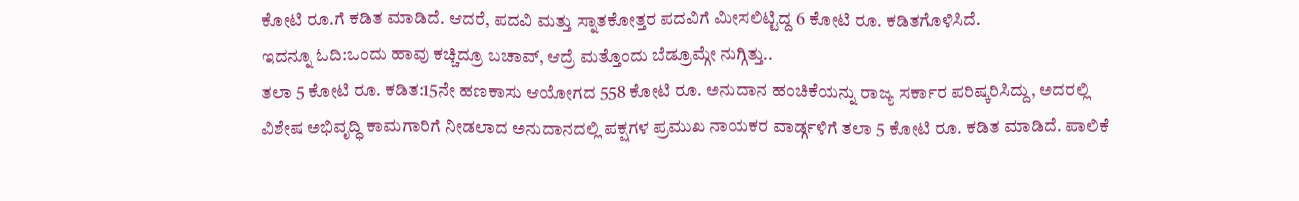ಕೋಟಿ ರೂ.ಗೆ ಕಡಿತ ಮಾಡಿದೆ. ಆದರೆ, ಪದವಿ ಮತ್ತು ಸ್ನಾತಕೋತ್ತರ ಪದವಿಗೆ ಮೀಸಲಿಟ್ಟಿದ್ದ 6 ಕೋಟಿ ರೂ. ಕಡಿತಗೊಳಿಸಿದೆ.
ಇದನ್ನೂ ಓದಿ:ಒಂದು ಹಾವು ಕಚ್ಚಿದ್ರೂ ಬಚಾವ್, ಆದ್ರೆ ಮತ್ತೊಂದು ಬೆಡ್ರೂಮ್ಗೇ ನುಗ್ಗಿತ್ತು..
ತಲಾ 5 ಕೋಟಿ ರೂ. ಕಡಿತ:15ನೇ ಹಣಕಾಸು ಆಯೋಗದ 558 ಕೋಟಿ ರೂ. ಅನುದಾನ ಹಂಚಿಕೆಯನ್ನು ರಾಜ್ಯ ಸರ್ಕಾರ ಪರಿಷ್ಕರಿಸಿದ್ದು, ಅದರಲ್ಲಿ ವಿಶೇಷ ಅಭಿವೃದ್ಧಿ ಕಾಮಗಾರಿಗೆ ನೀಡಲಾದ ಅನುದಾನದಲ್ಲಿ ಪಕ್ಷಗಳ ಪ್ರಮುಖ ನಾಯಕರ ವಾರ್ಡ್ಗಳಿಗೆ ತಲಾ 5 ಕೋಟಿ ರೂ. ಕಡಿತ ಮಾಡಿದೆ. ಪಾಲಿಕೆ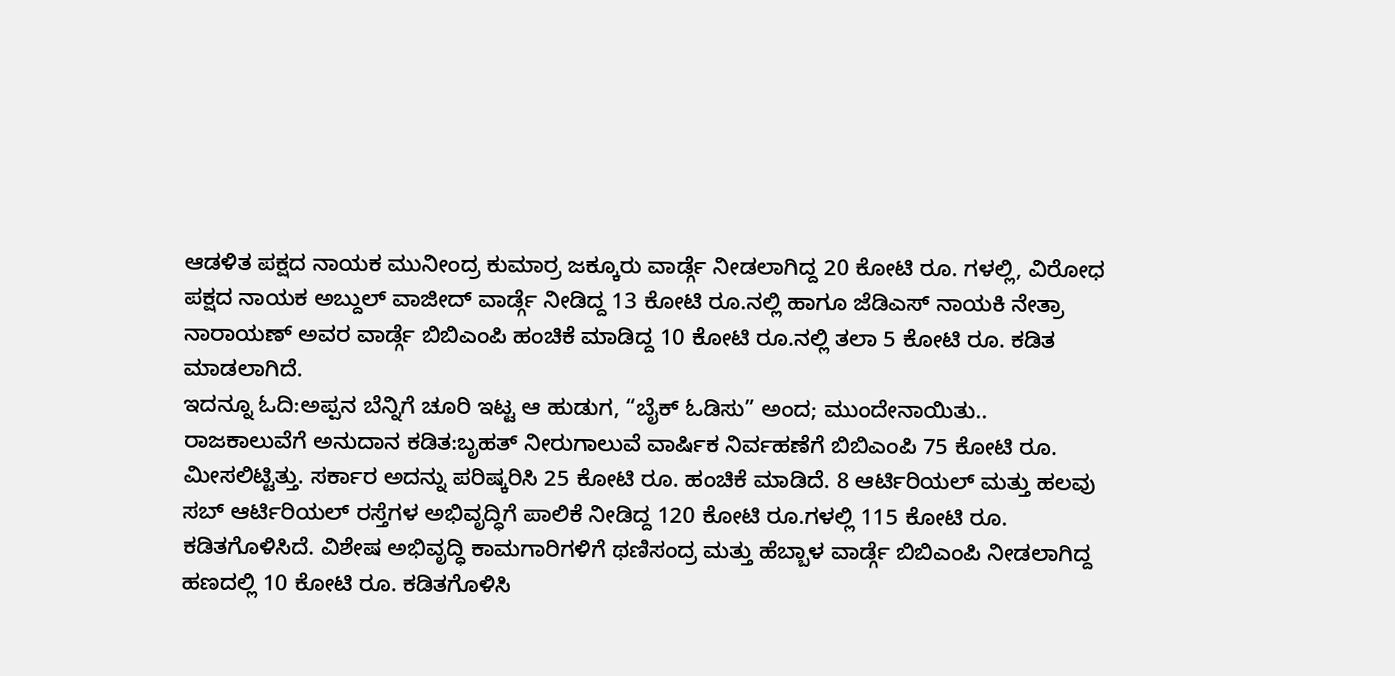ಆಡಳಿತ ಪಕ್ಷದ ನಾಯಕ ಮುನೀಂದ್ರ ಕುಮಾರ್ರ ಜಕ್ಕೂರು ವಾರ್ಡ್ಗೆ ನೀಡಲಾಗಿದ್ದ 20 ಕೋಟಿ ರೂ. ಗಳಲ್ಲಿ, ವಿರೋಧ ಪಕ್ಷದ ನಾಯಕ ಅಬ್ದುಲ್ ವಾಜೀದ್ ವಾರ್ಡ್ಗೆ ನೀಡಿದ್ದ 13 ಕೋಟಿ ರೂ.ನಲ್ಲಿ ಹಾಗೂ ಜೆಡಿಎಸ್ ನಾಯಕಿ ನೇತ್ರಾ ನಾರಾಯಣ್ ಅವರ ವಾರ್ಡ್ಗೆ ಬಿಬಿಎಂಪಿ ಹಂಚಿಕೆ ಮಾಡಿದ್ದ 10 ಕೋಟಿ ರೂ.ನಲ್ಲಿ ತಲಾ 5 ಕೋಟಿ ರೂ. ಕಡಿತ ಮಾಡಲಾಗಿದೆ.
ಇದನ್ನೂ ಓದಿ:ಅಪ್ಪನ ಬೆನ್ನಿಗೆ ಚೂರಿ ಇಟ್ಟ ಆ ಹುಡುಗ, “ಬೈಕ್ ಓಡಿಸು” ಅಂದ; ಮುಂದೇನಾಯಿತು..
ರಾಜಕಾಲುವೆಗೆ ಅನುದಾನ ಕಡಿತ:ಬೃಹತ್ ನೀರುಗಾಲುವೆ ವಾರ್ಷಿಕ ನಿರ್ವಹಣೆಗೆ ಬಿಬಿಎಂಪಿ 75 ಕೋಟಿ ರೂ. ಮೀಸಲಿಟ್ಟಿತ್ತು. ಸರ್ಕಾರ ಅದನ್ನು ಪರಿಷ್ಕರಿಸಿ 25 ಕೋಟಿ ರೂ. ಹಂಚಿಕೆ ಮಾಡಿದೆ. 8 ಆರ್ಟಿರಿಯಲ್ ಮತ್ತು ಹಲವು ಸಬ್ ಆರ್ಟಿರಿಯಲ್ ರಸ್ತೆಗಳ ಅಭಿವೃದ್ಧಿಗೆ ಪಾಲಿಕೆ ನೀಡಿದ್ದ 120 ಕೋಟಿ ರೂ.ಗಳಲ್ಲಿ 115 ಕೋಟಿ ರೂ. ಕಡಿತಗೊಳಿಸಿದೆ. ವಿಶೇಷ ಅಭಿವೃದ್ಧಿ ಕಾಮಗಾರಿಗಳಿಗೆ ಥಣಿಸಂದ್ರ ಮತ್ತು ಹೆಬ್ಬಾಳ ವಾರ್ಡ್ಗೆ ಬಿಬಿಎಂಪಿ ನೀಡಲಾಗಿದ್ದ ಹಣದಲ್ಲಿ 10 ಕೋಟಿ ರೂ. ಕಡಿತಗೊಳಿಸಿ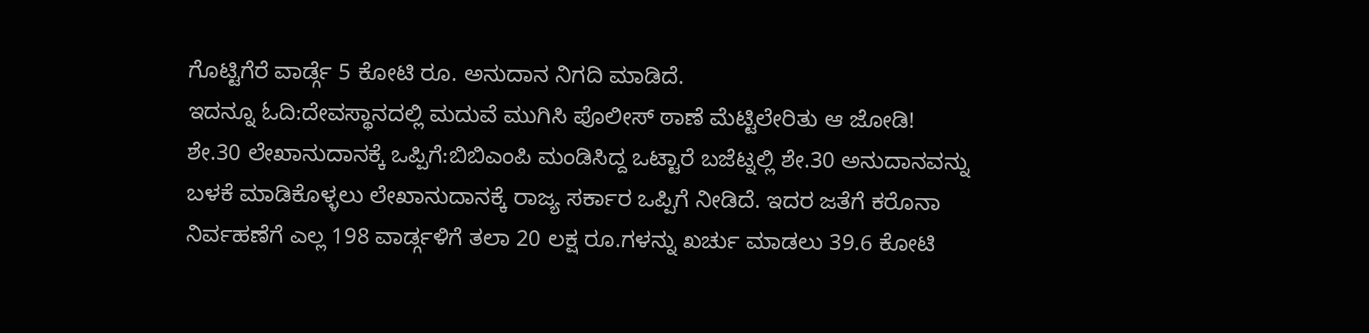ಗೊಟ್ಟಿಗೆರೆ ವಾರ್ಡ್ಗೆ 5 ಕೋಟಿ ರೂ. ಅನುದಾನ ನಿಗದಿ ಮಾಡಿದೆ.
ಇದನ್ನೂ ಓದಿ:ದೇವಸ್ಥಾನದಲ್ಲಿ ಮದುವೆ ಮುಗಿಸಿ ಪೊಲೀಸ್ ಠಾಣೆ ಮೆಟ್ಟಿಲೇರಿತು ಆ ಜೋಡಿ!
ಶೇ.30 ಲೇಖಾನುದಾನಕ್ಕೆ ಒಪ್ಪಿಗೆ:ಬಿಬಿಎಂಪಿ ಮಂಡಿಸಿದ್ದ ಒಟ್ಟಾರೆ ಬಜೆಟ್ನಲ್ಲಿ ಶೇ.30 ಅನುದಾನವನ್ನು ಬಳಕೆ ಮಾಡಿಕೊಳ್ಳಲು ಲೇಖಾನುದಾನಕ್ಕೆ ರಾಜ್ಯ ಸರ್ಕಾರ ಒಪ್ಪಿಗೆ ನೀಡಿದೆ. ಇದರ ಜತೆಗೆ ಕರೊನಾ ನಿರ್ವಹಣೆಗೆ ಎಲ್ಲ 198 ವಾರ್ಡ್ಗಳಿಗೆ ತಲಾ 20 ಲಕ್ಷ ರೂ.ಗಳನ್ನು ಖರ್ಚು ಮಾಡಲು 39.6 ಕೋಟಿ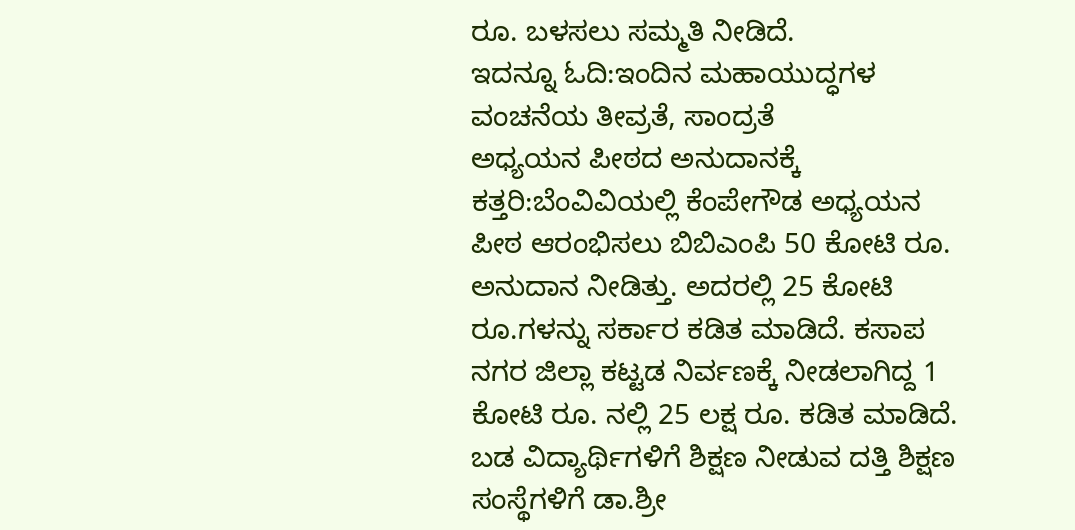ರೂ. ಬಳಸಲು ಸಮ್ಮತಿ ನೀಡಿದೆ.
ಇದನ್ನೂ ಓದಿ:ಇಂದಿನ ಮಹಾಯುದ್ಧಗಳ ವಂಚನೆಯ ತೀವ್ರತೆ, ಸಾಂದ್ರತೆ
ಅಧ್ಯಯನ ಪೀಠದ ಅನುದಾನಕ್ಕೆ ಕತ್ತರಿ:ಬೆಂವಿವಿಯಲ್ಲಿ ಕೆಂಪೇಗೌಡ ಅಧ್ಯಯನ ಪೀಠ ಆರಂಭಿಸಲು ಬಿಬಿಎಂಪಿ 50 ಕೋಟಿ ರೂ. ಅನುದಾನ ನೀಡಿತ್ತು. ಅದರಲ್ಲಿ 25 ಕೋಟಿ ರೂ.ಗಳನ್ನು ಸರ್ಕಾರ ಕಡಿತ ಮಾಡಿದೆ. ಕಸಾಪ ನಗರ ಜಿಲ್ಲಾ ಕಟ್ಟಡ ನಿರ್ವಣಕ್ಕೆ ನೀಡಲಾಗಿದ್ದ 1 ಕೋಟಿ ರೂ. ನಲ್ಲಿ 25 ಲಕ್ಷ ರೂ. ಕಡಿತ ಮಾಡಿದೆ. ಬಡ ವಿದ್ಯಾರ್ಥಿಗಳಿಗೆ ಶಿಕ್ಷಣ ನೀಡುವ ದತ್ತಿ ಶಿಕ್ಷಣ ಸಂಸ್ಥೆಗಳಿಗೆ ಡಾ.ಶ್ರೀ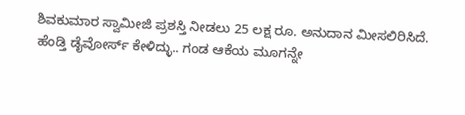ಶಿವಕುಮಾರ ಸ್ವಾಮೀಜಿ ಪ್ರಶಸ್ತಿ ನೀಡಲು 25 ಲಕ್ಷ ರೂ. ಅನುದಾನ ಮೀಸಲಿರಿಸಿದೆ.
ಹೆಂಡ್ತಿ ಡೈವೋರ್ಸ್ ಕೇಳಿದ್ಳು.. ಗಂಡ ಆಕೆಯ ಮೂಗನ್ನೇ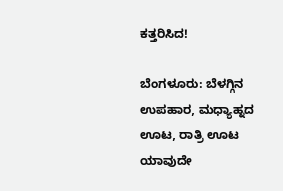ಕತ್ತರಿಸಿದ!

ಬೆಂಗಳೂರು: ಬೆಳಗ್ಗಿನ ಉಪಹಾರ, ಮಧ್ಯಾಹ್ನದ ಊಟ, ರಾತ್ರಿ ಊಟ ಯಾವುದೇ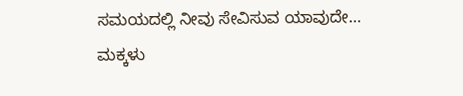ಸಮಯದಲ್ಲಿ ನೀವು ಸೇವಿಸುವ ಯಾವುದೇ…
ಮಕ್ಕಳು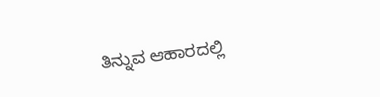ತಿನ್ನುವ ಆಹಾರದಲ್ಲಿ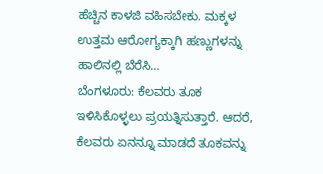ಹೆಚ್ಚಿನ ಕಾಳಜಿ ವಹಿಸಬೇಕು. ಮಕ್ಕಳ ಉತ್ತಮ ಆರೋಗ್ಯಕ್ಕಾಗಿ ಹಣ್ಣುಗಳನ್ನು ಹಾಲಿನಲ್ಲಿ ಬೆರೆಸಿ…
ಬೆಂಗಳೂರು: ಕೆಲವರು ತೂಕ ಇಳಿಸಿಕೊಳ್ಳಲು ಪ್ರಯತ್ನಿಸುತ್ತಾರೆ. ಆದರೆ, ಕೆಲವರು ಏನನ್ನೂ ಮಾಡದೆ ತೂಕವನ್ನು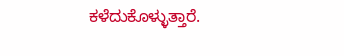ಕಳೆದುಕೊಳ್ಳುತ್ತಾರೆ.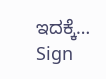ಇದಕ್ಕೆ…
Sign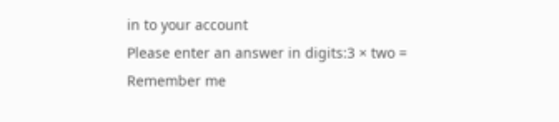in to your account
Please enter an answer in digits:3 × two =
Remember me